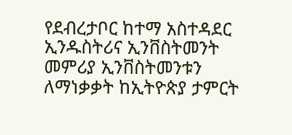የደብረታቦር ከተማ አስተዳደር ኢንዱስትሪና ኢንቨስትመንት መምሪያ ኢንቨስትመንቱን ለማነቃቃት ከኢትዮጵያ ታምርት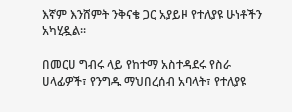እኛም እንሸምት ንቅናቄ ጋር አያይዞ የተለያዩ ሁነቶችን አካሂዷል፡፡

በመርሀ ግብሩ ላይ የከተማ አስተዳደሩ የስራ ሀላፊዎች፣ የንግዱ ማህበረሰብ አባላት፣ የተለያዩ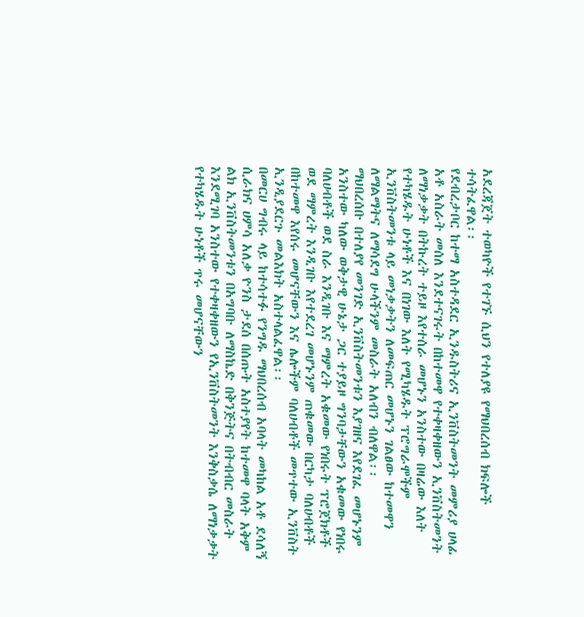አደረጃጀት ተወካዮች የተገኙ ሲህን የተለያዩ የማህበረሰብ ክፍሎች ተሳትፈዋል፡፡
የደብረታቦር ከተማ አስተዳደር ኢንዱስትሪና ኢንቨስትመንት መምሪያ ሀላፊ አቶ አስራት መሰለ እንደተናገሩት በከተመዋ የተቀዛቀዘውን ኢንቨስትመንት ለማነቃቃት በትኩረት ተይዞ እየተሰራ መሆኑን አንስተው በዛሬው እለት የተካሄዱት ሁነቶች እና በነገው እለት የሚካሄዱት ፕሮግራሞችም ኢንቨስትመንቱ ላይ መነቃቃትን ለመፍጠር መሆኑን ገልፀው ከተመዋን ለማልማትና ለማሳደግ ሁላችንም መስራት አለብን ብለዋል፡፡
ማህበረሰቡ በተለያየ መንገድ ኢንቨስትመንቱን እያገዘና እየደገፈ መሆኑንም አንስተው ካለው ወቅታዊ ሁኔታ ጋር ተያይዞ ግንባታቸውን አቁመው የነበሩ ባለሀብቶች ወደ ስራ እንዲገቡ እና ማምረት አቁመው የነበሩት ፕሮጀክቶች ወደ ማምረት እንዲገቡ እየተደረገ መሆኑንም ጠቁመው በርካታ ባለሀብቶች በከተመዋ እየሰሩ መሆናቸውን እና ሌሎችም ባለሀብቶች መጥተው ኢንቨስት ኢንዲያደርጉ መልእክት አስተላልፈዋል፡፡
በመርሀ ግብሩ ላይ ከተሳተፉ የንግዱ ማህበረሰብ አባላት መካከል አቶ ደሳለኝ ሲራክና ሀምሳ አለቃ ዮንስ ታደሰ በሰጡት አስተያየት ከተመዋ ባላት አቅም ልክ ኢንቨስትመንቱን በአግባቡ ለማስኬድ በቅንጅትና በትብብር መስራት እንደሚገባ አንስተው የተቀዛቀዘውን የኢንቨስትመንት እንቅስቃሴ ለማነቃቃት የተካሄዱት ሁነቶች ጥሩ መሆናቸውን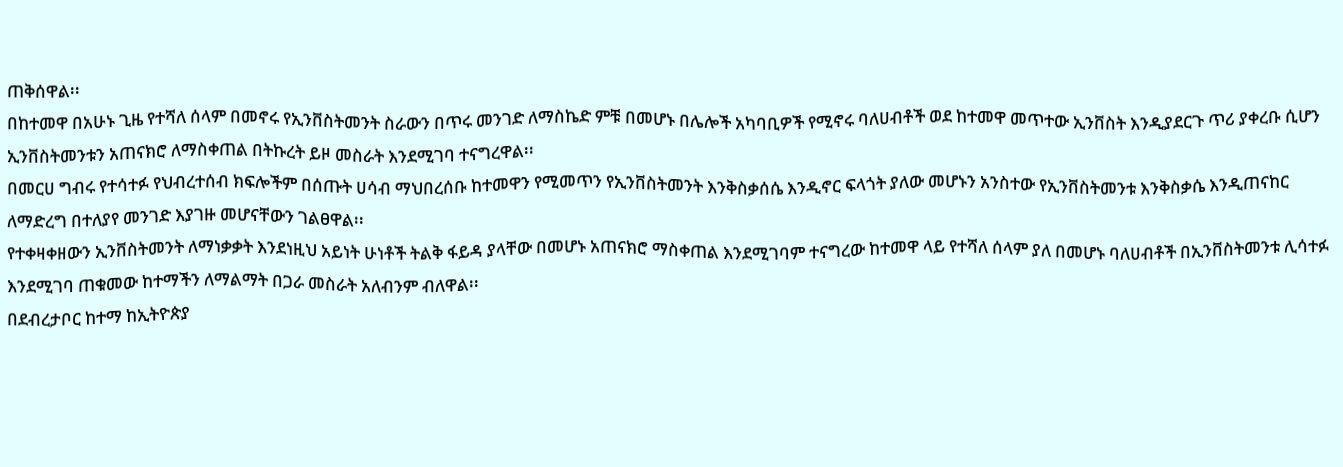ጠቅሰዋል፡፡
በከተመዋ በአሁኑ ጊዜ የተሻለ ሰላም በመኖሩ የኢንቨስትመንት ስራውን በጥሩ መንገድ ለማስኬድ ምቹ በመሆኑ በሌሎች አካባቢዎች የሚኖሩ ባለሀብቶች ወደ ከተመዋ መጥተው ኢንቨስት እንዲያደርጉ ጥሪ ያቀረቡ ሲሆን ኢንቨስትመንቱን አጠናክሮ ለማስቀጠል በትኩረት ይዞ መስራት እንደሚገባ ተናግረዋል፡፡
በመርሀ ግብሩ የተሳተፉ የህብረተሰብ ክፍሎችም በሰጡት ሀሳብ ማህበረሰቡ ከተመዋን የሚመጥን የኢንቨስትመንት እንቅስቃሰሴ እንዲኖር ፍላጎት ያለው መሆኑን አንስተው የኢንቨስትመንቱ እንቅስቃሴ እንዲጠናከር ለማድረግ በተለያየ መንገድ እያገዙ መሆናቸውን ገልፀዋል፡፡
የተቀዛቀዘውን ኢንቨስትመንት ለማነቃቃት እንደነዚህ አይነት ሁነቶች ትልቅ ፋይዳ ያላቸው በመሆኑ አጠናክሮ ማስቀጠል እንደሚገባም ተናግረው ከተመዋ ላይ የተሻለ ሰላም ያለ በመሆኑ ባለሀብቶች በኢንቨስትመንቱ ሊሳተፉ እንደሚገባ ጠቁመው ከተማችን ለማልማት በጋራ መስራት አለብንም ብለዋል፡፡
በደብረታቦር ከተማ ከኢትዮጵያ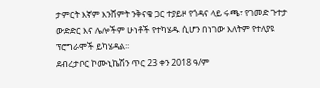ታምርት እኛም እንሸምት ንቅናቄ ጋር ተያይዞ የጎዳና ላይ ሩጫ፣ የገመድ ጉተታ ውድድር እና ሌሎችም ሁነቶች የተካሄዱ ሲሆን በነገው እለትም የተለያዩ ፕሮግራሞች ይካሄዳል፡፡
ደብረታቦር ኮሙኒኬሽን ጥር 23 ቀን 2018 ዓ/ም